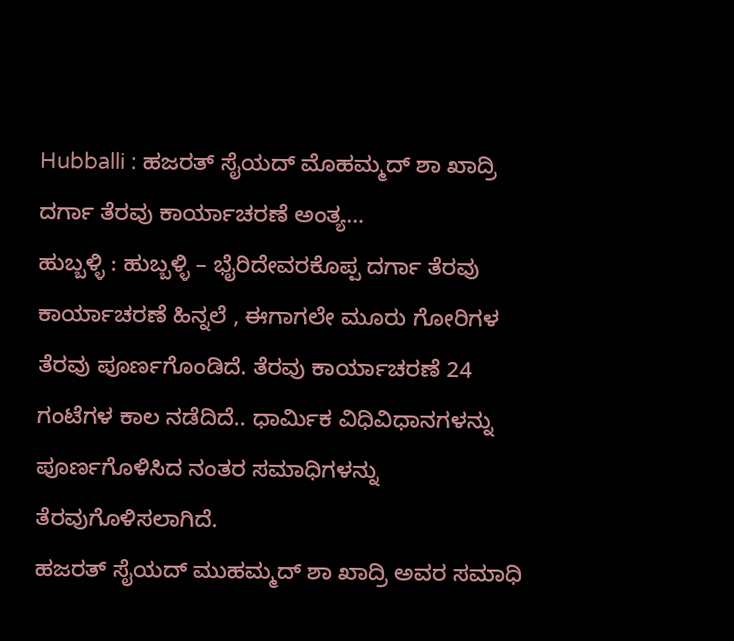Hubballi : ಹಜರತ್ ಸೈಯದ್ ಮೊಹಮ್ಮದ್ ಶಾ ಖಾದ್ರಿ ದರ್ಗಾ ತೆರವು ಕಾರ್ಯಾಚರಣೆ ಅಂತ್ಯ…
ಹುಬ್ಬಳ್ಳಿ : ಹುಬ್ಬಳ್ಳಿ – ಭೈರಿದೇವರಕೊಪ್ಪ ದರ್ಗಾ ತೆರವು ಕಾರ್ಯಾಚರಣೆ ಹಿನ್ನಲೆ , ಈಗಾಗಲೇ ಮೂರು ಗೋರಿಗಳ ತೆರವು ಪೂರ್ಣಗೊಂಡಿದೆ. ತೆರವು ಕಾರ್ಯಾಚರಣೆ 24 ಗಂಟೆಗಳ ಕಾಲ ನಡೆದಿದೆ.. ಧಾರ್ಮಿಕ ವಿಧಿವಿಧಾನಗಳನ್ನು ಪೂರ್ಣಗೊಳಿಸಿದ ನಂತರ ಸಮಾಧಿಗಳನ್ನು ತೆರವುಗೊಳಿಸಲಾಗಿದೆ.
ಹಜರತ್ ಸೈಯದ್ ಮುಹಮ್ಮದ್ ಶಾ ಖಾದ್ರಿ ಅವರ ಸಮಾಧಿ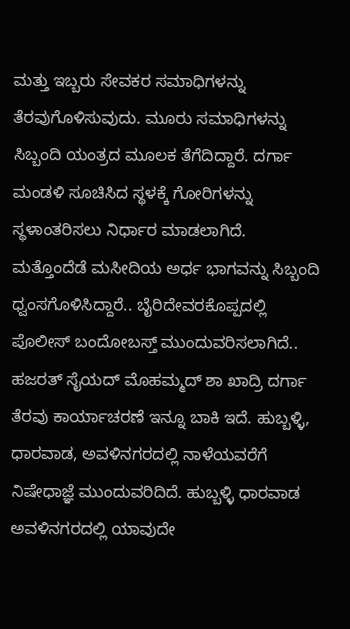ಮತ್ತು ಇಬ್ಬರು ಸೇವಕರ ಸಮಾಧಿಗಳನ್ನು ತೆರವುಗೊಳಿಸುವುದು. ಮೂರು ಸಮಾಧಿಗಳನ್ನು ಸಿಬ್ಬಂದಿ ಯಂತ್ರದ ಮೂಲಕ ತೆಗೆದಿದ್ದಾರೆ. ದರ್ಗಾ ಮಂಡಳಿ ಸೂಚಿಸಿದ ಸ್ಥಳಕ್ಕೆ ಗೋರಿಗಳನ್ನು ಸ್ಥಳಾಂತರಿಸಲು ನಿರ್ಧಾರ ಮಾಡಲಾಗಿದೆ. ಮತ್ತೊಂದೆಡೆ ಮಸೀದಿಯ ಅರ್ಧ ಭಾಗವನ್ನು ಸಿಬ್ಬಂದಿ ಧ್ವಂಸಗೊಳಿಸಿದ್ದಾರೆ.. ಬೈರಿದೇವರಕೊಪ್ಪದಲ್ಲಿ ಪೊಲೀಸ್ ಬಂದೋಬಸ್ತ್ ಮುಂದುವರಿಸಲಾಗಿದೆ..
ಹಜರತ್ ಸೈಯದ್ ಮೊಹಮ್ಮದ್ ಶಾ ಖಾದ್ರಿ ದರ್ಗಾ ತೆರವು ಕಾರ್ಯಾಚರಣೆ ಇನ್ನೂ ಬಾಕಿ ಇದೆ. ಹುಬ್ಬಳ್ಳಿ, ಧಾರವಾಡ, ಅವಳಿನಗರದಲ್ಲಿ ನಾಳೆಯವರೆಗೆ ನಿಷೇಧಾಜ್ಞೆ ಮುಂದುವರಿದಿದೆ. ಹುಬ್ಬಳ್ಳಿ ಧಾರವಾಡ ಅವಳಿನಗರದಲ್ಲಿ ಯಾವುದೇ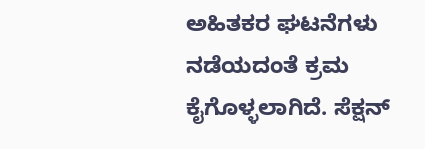ಅಹಿತಕರ ಘಟನೆಗಳು ನಡೆಯದಂತೆ ಕ್ರಮ ಕೈಗೊಳ್ಳಲಾಗಿದೆ. ಸೆಕ್ಷನ್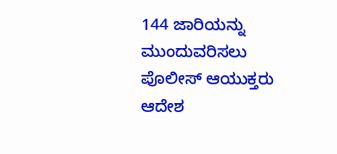144 ಜಾರಿಯನ್ನು ಮುಂದುವರಿಸಲು ಪೊಲೀಸ್ ಆಯುಕ್ತರು ಆದೇಶ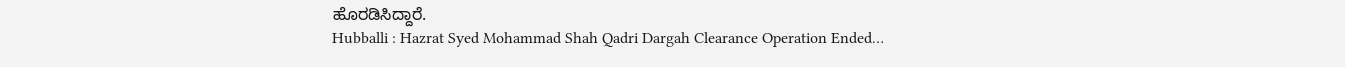ಹೊರಡಿಸಿದ್ದಾರೆ.
Hubballi : Hazrat Syed Mohammad Shah Qadri Dargah Clearance Operation Ended…